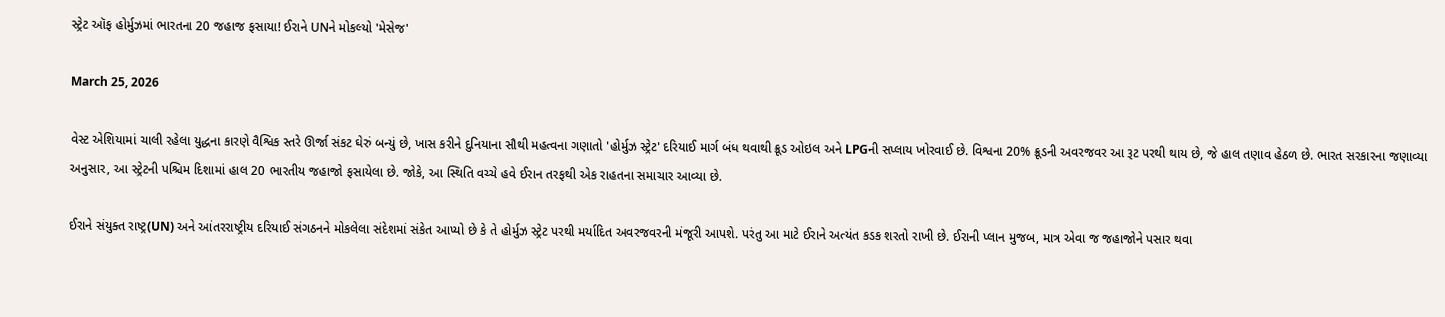સ્ટ્રેટ ઑફ હોર્મુઝમાં ભારતના 20 જહાજ ફસાયા! ઈરાને UNને મોકલ્યો 'મેસેજ'

March 25, 2026

વેસ્ટ એશિયામાં ચાલી રહેલા યુદ્ધના કારણે વૈશ્વિક સ્તરે ઊર્જા સંકટ ઘેરું બન્યું છે, ખાસ કરીને દુનિયાના સૌથી મહત્વના ગણાતો 'હોર્મુઝ સ્ટ્રેટ' દરિયાઈ માર્ગ બંધ થવાથી ક્રૂડ ઓઇલ અને LPGની સપ્લાય ખોરવાઈ છે. વિશ્વના 20% ક્રૂડની અવરજવર આ રૂટ પરથી થાય છે, જે હાલ તણાવ હેઠળ છે. ભારત સરકારના જણાવ્યા અનુસાર, આ સ્ટ્રેટની પશ્ચિમ દિશામાં હાલ 20 ભારતીય જહાજો ફસાયેલા છે. જોકે, આ સ્થિતિ વચ્ચે હવે ઈરાન તરફથી એક રાહતના સમાચાર આવ્યા છે.

ઈરાને સંયુક્ત રાષ્ટ્ર(UN) અને આંતરરાષ્ટ્રીય દરિયાઈ સંગઠનને મોકલેલા સંદેશમાં સંકેત આપ્યો છે કે તે હોર્મુઝ સ્ટ્રેટ પરથી મર્યાદિત અવરજવરની મંજૂરી આપશે. પરંતુ આ માટે ઈરાને અત્યંત કડક શરતો રાખી છે. ઈરાની પ્લાન મુજબ, માત્ર એવા જ જહાજોને પસાર થવા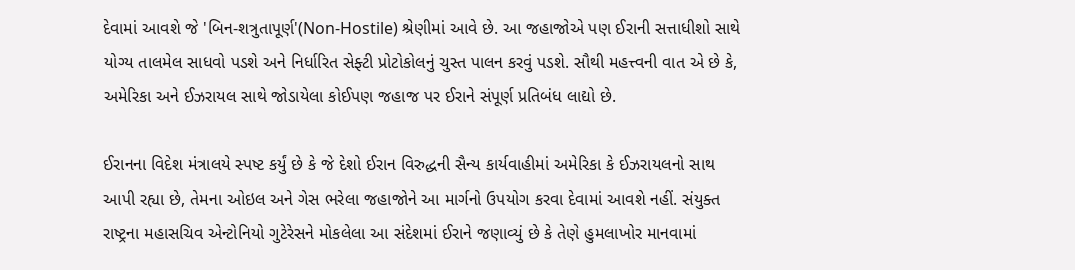દેવામાં આવશે જે 'બિન-શત્રુતાપૂર્ણ'(Non-Hostile) શ્રેણીમાં આવે છે. આ જહાજોએ પણ ઈરાની સત્તાધીશો સાથે યોગ્ય તાલમેલ સાધવો પડશે અને નિર્ધારિત સેફ્ટી પ્રોટોકોલનું ચુસ્ત પાલન કરવું પડશે. સૌથી મહત્ત્વની વાત એ છે કે, અમેરિકા અને ઈઝરાયલ સાથે જોડાયેલા કોઈપણ જહાજ પર ઈરાને સંપૂર્ણ પ્રતિબંધ લાદ્યો છે.

ઈરાનના વિદેશ મંત્રાલયે સ્પષ્ટ કર્યું છે કે જે દેશો ઈરાન વિરુદ્ધની સૈન્ય કાર્યવાહીમાં અમેરિકા કે ઈઝરાયલનો સાથ આપી રહ્યા છે, તેમના ઓઇલ અને ગેસ ભરેલા જહાજોને આ માર્ગનો ઉપયોગ કરવા દેવામાં આવશે નહીં. સંયુક્ત રાષ્ટ્રના મહાસચિવ એન્ટોનિયો ગુટેરેસને મોકલેલા આ સંદેશમાં ઈરાને જણાવ્યું છે કે તેણે હુમલાખોર માનવામાં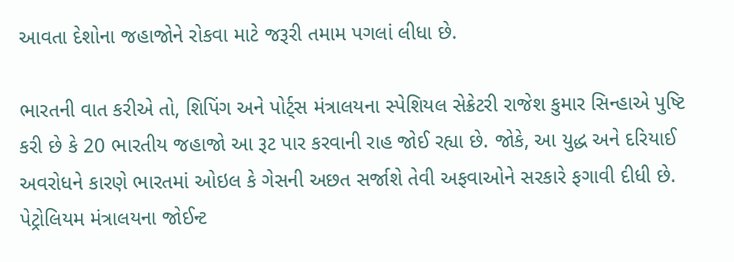આવતા દેશોના જહાજોને રોકવા માટે જરૂરી તમામ પગલાં લીધા છે.

ભારતની વાત કરીએ તો, શિપિંગ અને પોર્ટ્સ મંત્રાલયના સ્પેશિયલ સેક્રેટરી રાજેશ કુમાર સિન્હાએ પુષ્ટિ કરી છે કે 20 ભારતીય જહાજો આ રૂટ પાર કરવાની રાહ જોઈ રહ્યા છે. જોકે, આ યુદ્ધ અને દરિયાઈ અવરોધને કારણે ભારતમાં ઓઇલ કે ગેસની અછત સર્જાશે તેવી અફવાઓને સરકારે ફગાવી દીધી છે. પેટ્રોલિયમ મંત્રાલયના જોઈન્ટ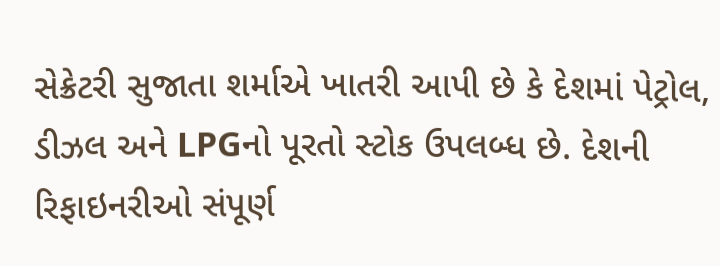સેક્રેટરી સુજાતા શર્માએ ખાતરી આપી છે કે દેશમાં પેટ્રોલ, ડીઝલ અને LPGનો પૂરતો સ્ટોક ઉપલબ્ધ છે. દેશની રિફાઇનરીઓ સંપૂર્ણ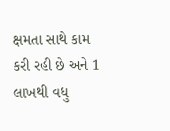ક્ષમતા સાથે કામ કરી રહી છે અને 1 લાખથી વધુ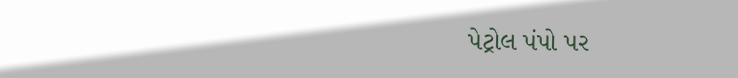પેટ્રોલ પંપો પર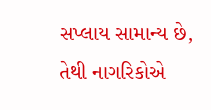સપ્લાય સામાન્ય છે, તેથી નાગરિકોએ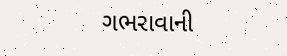ગભરાવાની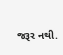જરૂર નથી.